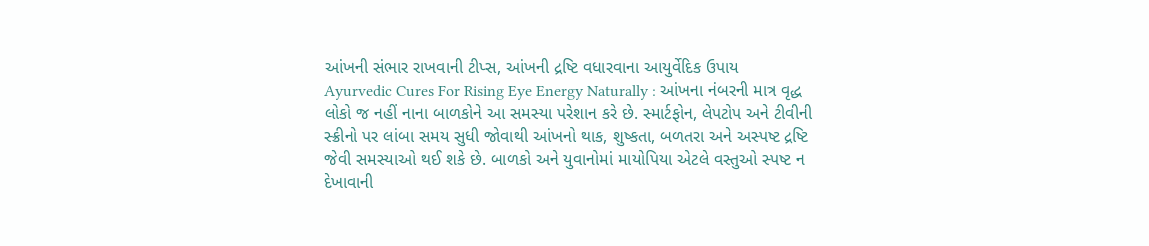આંખની સંભાર રાખવાની ટીપ્સ, આંખની દ્રષ્ટિ વધારવાના આયુર્વેદિક ઉપાય
Ayurvedic Cures For Rising Eye Energy Naturally : આંખના નંબરની માત્ર વૃદ્ધ લોકો જ નહીં નાના બાળકોને આ સમસ્યા પરેશાન કરે છે. સ્માર્ટફોન, લેપટોપ અને ટીવીની સ્ક્રીનો પર લાંબા સમય સુધી જોવાથી આંખનો થાક, શુષ્કતા, બળતરા અને અસ્પષ્ટ દ્રષ્ટિ જેવી સમસ્યાઓ થઈ શકે છે. બાળકો અને યુવાનોમાં માયોપિયા એટલે વસ્તુઓ સ્પષ્ટ ન દેખાવાની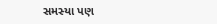સમસ્યા પણ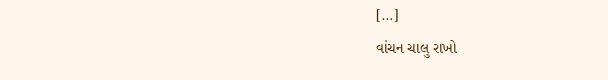[…]
વાંચન ચાલુ રાખો